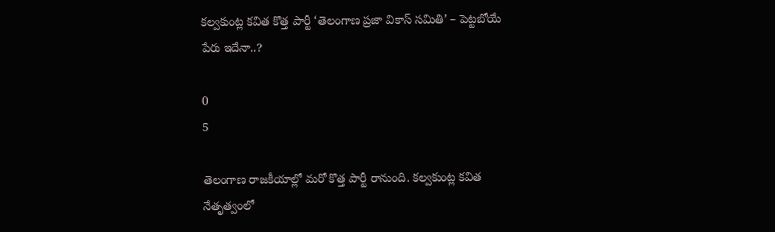కల్వకుంట్ల కవిత కొత్త పార్టీ ‘తెలంగాణ ప్రజా వికాస్ సమితి’ – పెట్టబోయే పేరు ఇదేనా..?

0
5

తెలంగాణ రాజకీయాల్లో మరో కొత్త పార్టీ రానుంది. కల్వకుంట్ల కవిత నేతృత్వంలో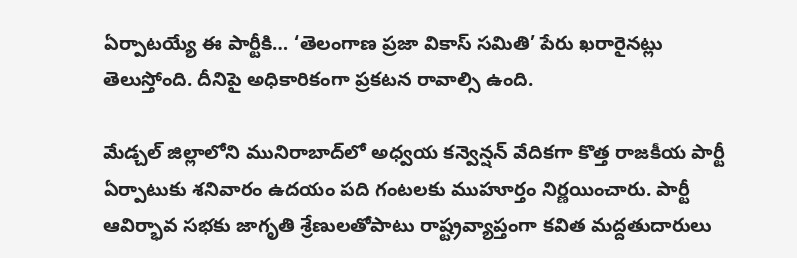ఏర్పాటయ్యే ఈ పార్టీకి… ‘తెలంగాణ ప్రజా వికాస్ సమితి’ పేరు ఖరారైనట్లు తెలుస్తోంది. దీనిపై అధికారికంగా ప్రకటన రావాల్సి ఉంది.

మేడ్చల్‌ జిల్లాలోని మునిరాబాద్‌లో అధ్వయ కన్వెన్షన్‌ వేదికగా కొత్త రాజకీయ పార్టీ ఏర్పాటుకు శనివారం ఉదయం పది గంటలకు ముహూర్తం నిర్ణయించారు. పార్టీ ఆవిర్భావ సభకు జాగృతి శ్రేణులతోపాటు రాష్ట్రవ్యాప్తంగా కవిత మద్దతుదారులు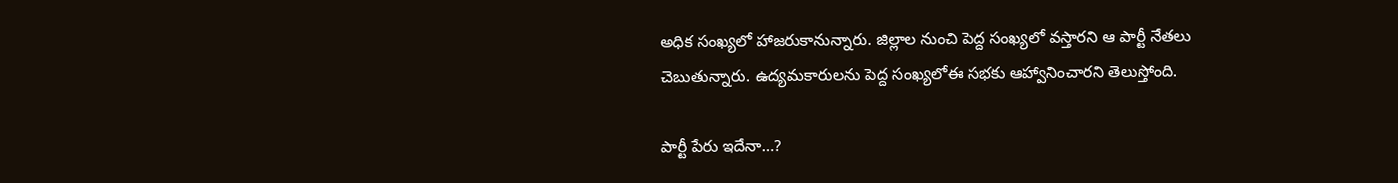అధిక సంఖ్యలో హాజరుకానున్నారు. జిల్లాల నుంచి పెద్ద సంఖ్యలో వస్తారని ఆ పార్టీ నేతలు చెబుతున్నారు. ఉద్యమకారులను పెద్ద సంఖ్యలోఈ సభకు ఆహ్వానించారని తెలుస్తోంది.

పార్టీ పేరు ఇదేనా…?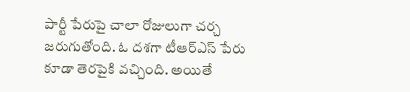పార్టీ పేరుపై చాలా రోజులుగా చర్చ జరుగుతోంది. ఓ దశగా టీఆర్ఎస్ పేరు కూడా తెరపైకి వచ్చింది. అయితే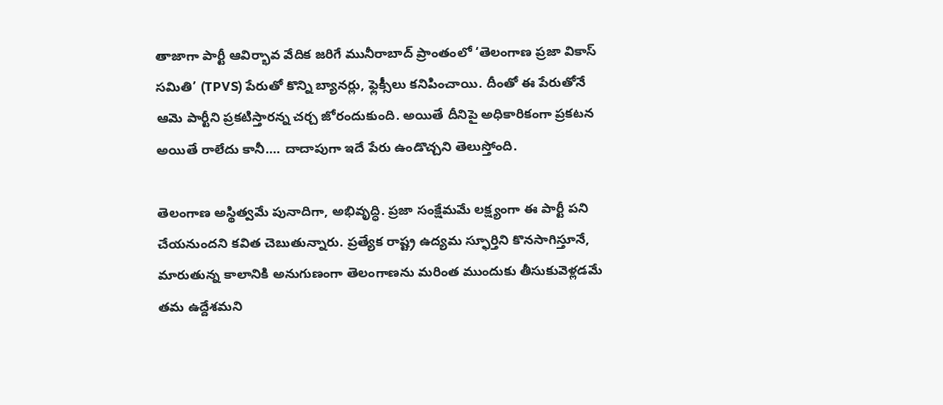తాజాగా పార్టీ ఆవిర్భావ వేదిక జరిగే మునీరాబాద్ ప్రాంతంలో ‘తెలంగాణ ప్రజా వికాస్ సమితి’ (TPVS) పేరుతో కొన్ని బ్యానర్లు, ఫ్లెక్సీలు కనిపించాయి. దీంతో ఈ పేరుతోనే ఆమె పార్టీని ప్రకటిస్తారన్న చర్చ జోరందుకుంది. అయితే దీనిపై అధికారికంగా ప్రకటన అయితే రాలేదు కానీ…. దాదాపుగా ఇదే పేరు ఉండొచ్చని తెలుస్తోంది.

తెలంగాణ అస్థిత్వమే పునాదిగా, అభివృద్ధి. ప్రజా సంక్షేమమే లక్ష్యంగా ఈ పార్టీ పని చేయనుందని కవిత చెబుతున్నారు. ప్రత్యేక రాష్ట్ర ఉద్యమ స్ఫూర్తిని కొనసాగిస్తూనే, మారుతున్న కాలానికి అనుగుణంగా తెలంగాణను మరింత ముందుకు తీసుకువెళ్లడమే తమ ఉద్దేశమని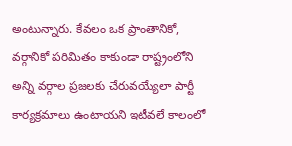అంటున్నారు. కేవలం ఒక ప్రాంతానికో, వర్గానికో పరిమితం కాకుండా రాష్ట్రంలోని అన్ని వర్గాల ప్రజలకు చేరువయ్యేలా పార్టీ కార్యక్రమాలు ఉంటాయని ఇటీవలే కాలంలో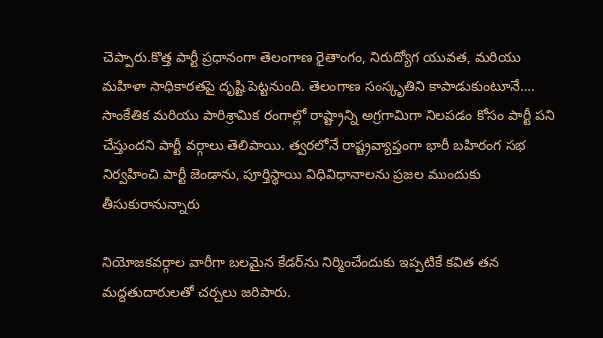చెప్పారు.కొత్త పార్టీ ప్రధానంగా తెలంగాణ రైతాంగం, నిరుద్యోగ యువత, మరియు మహిళా సాధికారతపై దృష్టి పెట్టనుంది. తెలంగాణ సంస్కృతిని కాపాడుకుంటూనే…. సాంకేతిక మరియు పారిశ్రామిక రంగాల్లో రాష్ట్రాన్ని అగ్రగామిగా నిలపడం కోసం పార్టీ పని చేస్తుందని పార్టీ వర్గాలు తెలిపాయి. త్వరలోనే రాష్ట్రవ్యాప్తంగా భారీ బహిరంగ సభ నిర్వహించి పార్టీ జెండాను, పూర్తిస్థాయి విధివిధానాలను ప్రజల ముందుకు తీసుకురానున్నారు

నియోజకవర్గాల వారీగా బలమైన కేడర్‌ను నిర్మించేందుకు ఇప్పటికే కవిత తన మద్దతుదారులతో చర్చలు జరిపారు.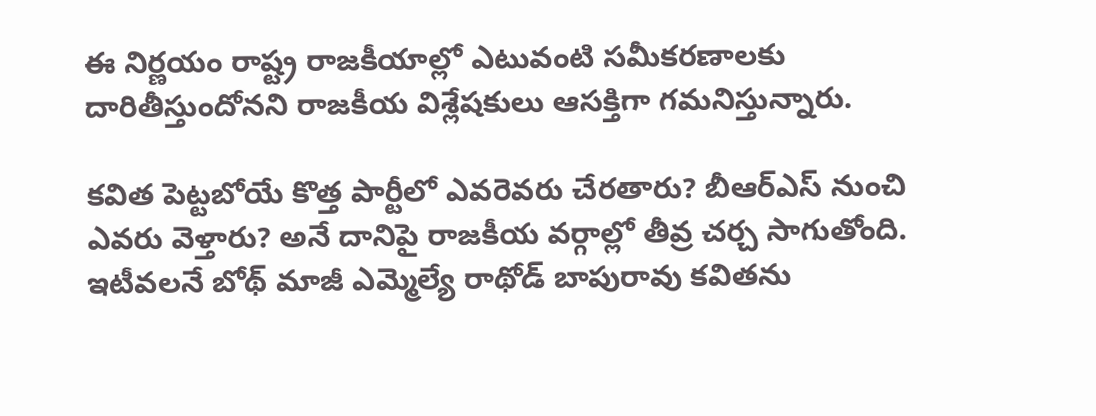ఈ నిర్ణయం రాష్ట్ర రాజకీయాల్లో ఎటువంటి సమీకరణాలకు దారితీస్తుందోనని రాజకీయ విశ్లేషకులు ఆసక్తిగా గమనిస్తున్నారు.

కవిత పెట్టబోయే కొత్త పార్టీలో ఎవరెవరు చేరతారు? బీఆర్‌ఎస్‌ నుంచి ఎవరు వెళ్తారు? అనే దానిపై రాజకీయ వర్గాల్లో తీవ్ర చర్చ సాగుతోంది. ఇటీవలనే బోథ్ మాజీ ఎమ్మెల్యే రాథోడ్ బాపురావు కవితను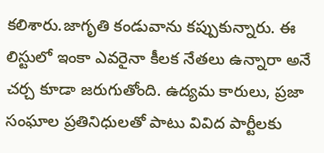కలిశారు.జాగృతి కండువాను కప్పుకున్నారు. ఈ లిస్టులో ఇంకా ఎవరైనా కీలక నేతలు ఉన్నారా అనే చర్చ కూడా జరుగుతోంది. ఉద్యమ కారులు, ప్రజా సంఘాల ప్రతినిధులతో పాటు వివిద పార్టీలకు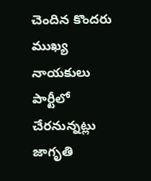చెందిన కొందరు ముఖ్య నాయకులు పార్టీలో చేరనున్నట్లు జాగృతి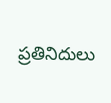ప్రతినిదులు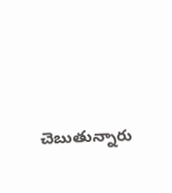చెబుతున్నారు